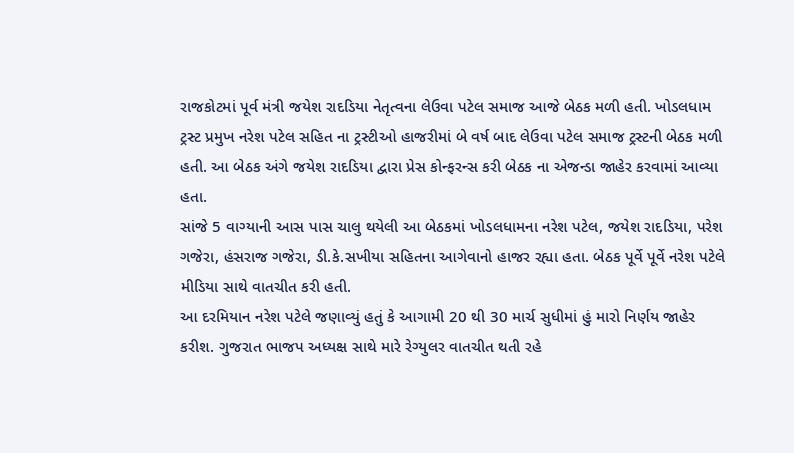રાજકોટમાં પૂર્વ મંત્રી જયેશ રાદડિયા નેતૃત્વના લેઉવા પટેલ સમાજ આજે બેઠક મળી હતી. ખોડલધામ ટ્રસ્ટ પ્રમુખ નરેશ પટેલ સહિત ના ટ્રસ્ટીઓ હાજરીમાં બે વર્ષ બાદ લેઉવા પટેલ સમાજ ટ્રસ્ટની બેઠક મળી હતી. આ બેઠક અંગે જયેશ રાદડિયા દ્વારા પ્રેસ કોન્ફરન્સ કરી બેઠક ના એજન્ડા જાહેર કરવામાં આવ્યા હતા.
સાંજે 5 વાગ્યાની આસ પાસ ચાલુ થયેલી આ બેઠકમાં ખોડલધામના નરેશ પટેલ, જયેશ રાદડિયા, પરેશ ગજેરા, હંસરાજ ગજેરા, ડી.કે.સખીયા સહિતના આગેવાનો હાજર રહ્યા હતા. બેઠક પૂર્વે પૂર્વે નરેશ પટેલે મીડિયા સાથે વાતચીત કરી હતી.
આ દરમિયાન નરેશ પટેલે જણાવ્યું હતું કે આગામી 20 થી 30 માર્ચ સુધીમાં હું મારો નિર્ણય જાહેર કરીશ. ગુજરાત ભાજપ અધ્યક્ષ સાથે મારે રેગ્યુલર વાતચીત થતી રહે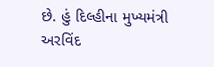છે. હું દિલ્હીના મુખ્યમંત્રી અરવિંદ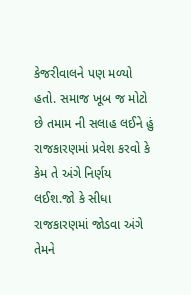કેજરીવાલને પણ મળ્યો હતો. સમાજ ખૂબ જ મોટો છે તમામ ની સલાહ લઈને હું રાજકારણમાં પ્રવેશ કરવો કે કેમ તે અંગે નિર્ણય લઈશ.જો કે સીધા રાજકારણમાં જોડવા અંગે તેમને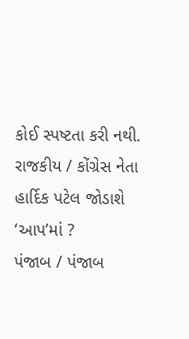કોઈ સ્પષ્ટતા કરી નથી.
રાજકીય / કોંગ્રેસ નેતા હાર્દિક પટેલ જોડાશે ‘આપ’માં ?
પંજાબ / પંજાબ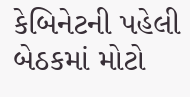કેબિનેટની પહેલી બેઠકમાં મોટો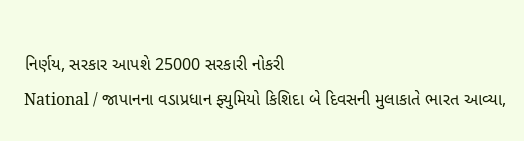નિર્ણય, સરકાર આપશે 25000 સરકારી નોકરી
National / જાપાનના વડાપ્રધાન ફ્યુમિયો કિશિદા બે દિવસની મુલાકાતે ભારત આવ્યા,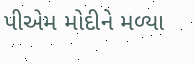પીએમ મોદીને મળ્યા